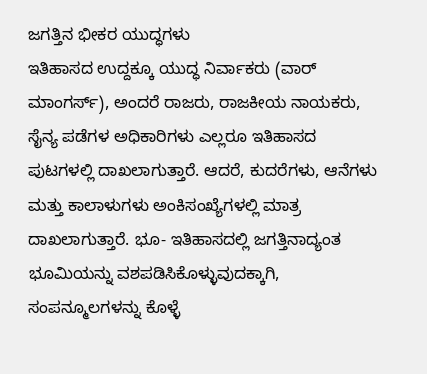ಜಗತ್ತಿನ ಭೀಕರ ಯುದ್ಧಗಳು
ಇತಿಹಾಸದ ಉದ್ದಕ್ಕೂ ಯುದ್ಧ ನಿರ್ವಾಕರು (ವಾರ್ ಮಾಂಗರ್ಸ್), ಅಂದರೆ ರಾಜರು, ರಾಜಕೀಯ ನಾಯಕರು, ಸೈನ್ಯ ಪಡೆಗಳ ಅಧಿಕಾರಿಗಳು ಎಲ್ಲರೂ ಇತಿಹಾಸದ ಪುಟಗಳಲ್ಲಿ ದಾಖಲಾಗುತ್ತಾರೆ. ಆದರೆ, ಕುದರೆಗಳು, ಆನೆಗಳು ಮತ್ತು ಕಾಲಾಳುಗಳು ಅಂಕಿಸಂಖ್ಯೆಗಳಲ್ಲಿ ಮಾತ್ರ ದಾಖಲಾಗುತ್ತಾರೆ. ಭೂ- ಇತಿಹಾಸದಲ್ಲಿ ಜಗತ್ತಿನಾದ್ಯಂತ ಭೂಮಿಯನ್ನು ವಶಪಡಿಸಿಕೊಳ್ಳುವುದಕ್ಕಾಗಿ, ಸಂಪನ್ಮೂಲಗಳನ್ನು ಕೊಳ್ಳೆ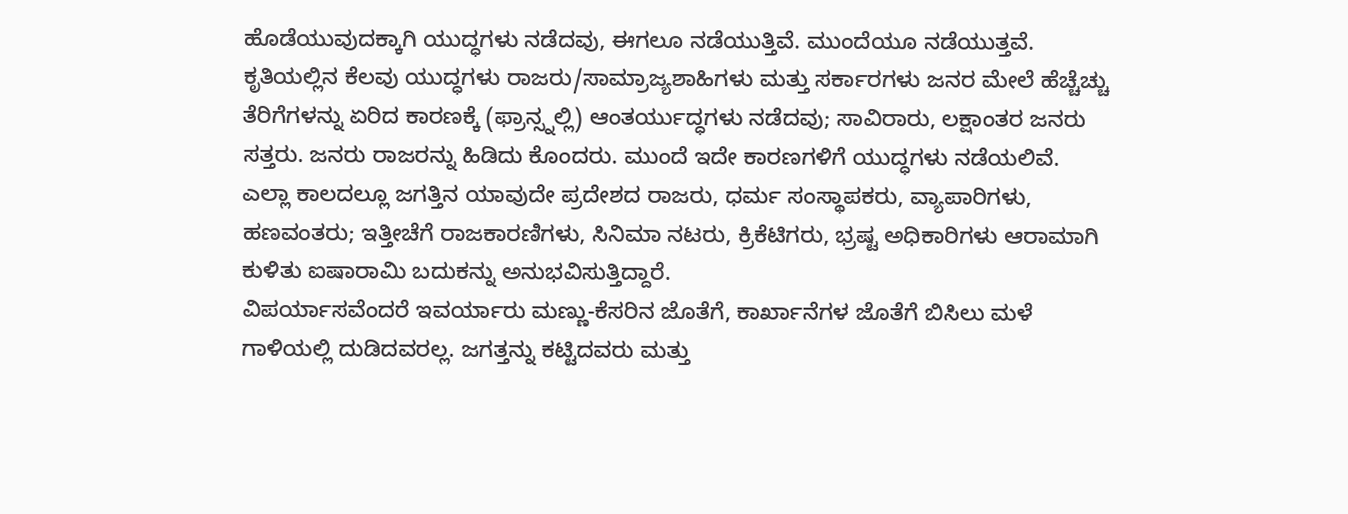ಹೊಡೆಯುವುದಕ್ಕಾಗಿ ಯುದ್ಧಗಳು ನಡೆದವು, ಈಗಲೂ ನಡೆಯುತ್ತಿವೆ. ಮುಂದೆಯೂ ನಡೆಯುತ್ತವೆ. ಕೃತಿಯಲ್ಲಿನ ಕೆಲವು ಯುದ್ಧಗಳು ರಾಜರು/ಸಾಮ್ರಾಜ್ಯಶಾಹಿಗಳು ಮತ್ತು ಸರ್ಕಾರಗಳು ಜನರ ಮೇಲೆ ಹೆಚ್ಚೆಚ್ಚು ತೆರಿಗೆಗಳನ್ನು ಏರಿದ ಕಾರಣಕ್ಕೆ (ಫ್ರಾನ್ಸ್ನಲ್ಲಿ) ಆಂತರ್ಯುದ್ಧಗಳು ನಡೆದವು; ಸಾವಿರಾರು, ಲಕ್ಷಾಂತರ ಜನರು ಸತ್ತರು. ಜನರು ರಾಜರನ್ನು ಹಿಡಿದು ಕೊಂದರು. ಮುಂದೆ ಇದೇ ಕಾರಣಗಳಿಗೆ ಯುದ್ಧಗಳು ನಡೆಯಲಿವೆ. ಎಲ್ಲಾ ಕಾಲದಲ್ಲೂ ಜಗತ್ತಿನ ಯಾವುದೇ ಪ್ರದೇಶದ ರಾಜರು, ಧರ್ಮ ಸಂಸ್ಥಾಪಕರು, ವ್ಯಾಪಾರಿಗಳು, ಹಣವಂತರು; ಇತ್ತೀಚೆಗೆ ರಾಜಕಾರಣಿಗಳು, ಸಿನಿಮಾ ನಟರು, ಕ್ರಿಕೆಟಿಗರು, ಭ್ರಷ್ಟ ಅಧಿಕಾರಿಗಳು ಆರಾಮಾಗಿ ಕುಳಿತು ಐಷಾರಾಮಿ ಬದುಕನ್ನು ಅನುಭವಿಸುತ್ತಿದ್ದಾರೆ.
ವಿಪರ್ಯಾಸವೆಂದರೆ ಇವರ್ಯಾರು ಮಣ್ಣು-ಕೆಸರಿನ ಜೊತೆಗೆ, ಕಾರ್ಖಾನೆಗಳ ಜೊತೆಗೆ ಬಿಸಿಲು ಮಳೆ ಗಾಳಿಯಲ್ಲಿ ದುಡಿದವರಲ್ಲ. ಜಗತ್ತನ್ನು ಕಟ್ಟಿದವರು ಮತ್ತು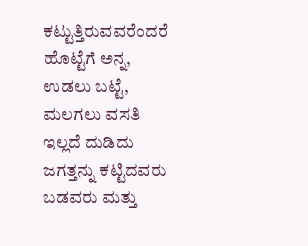ಕಟ್ಟುತ್ತಿರುವವರೆಂದರೆ ಹೊಟ್ಟೆಗೆ ಅನ್ನ, ಉಡಲು ಬಟ್ಟೆ, ಮಲಗಲು ವಸತಿ ಇಲ್ಲದೆ ದುಡಿದು ಜಗತ್ತನ್ನು ಕಟ್ಟಿದವರು ಬಡವರು ಮತ್ತು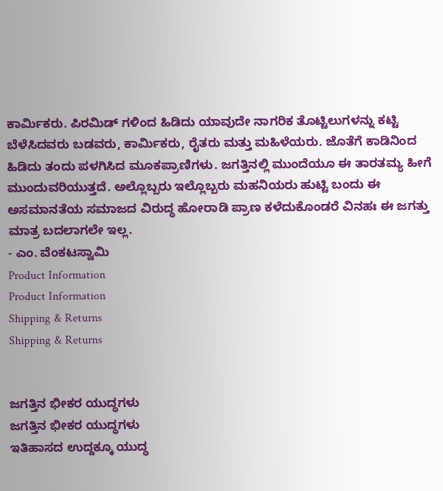ಕಾರ್ಮಿಕರು. ಪಿರಮಿಡ್ ಗಳಿಂದ ಹಿಡಿದು ಯಾವುದೇ ನಾಗರಿಕ ತೊಟ್ಟಿಲುಗಳನ್ನು ಕಟ್ಟಿ ಬೆಳೆಸಿದವರು ಬಡವರು, ಕಾರ್ಮಿಕರು, ರೈತರು ಮತ್ತು ಮಹಿಳೆಯರು. ಜೊತೆಗೆ ಕಾಡಿನಿಂದ ಹಿಡಿದು ತಂದು ಪಳಗಿಸಿದ ಮೂಕಪ್ರಾಣಿಗಳು. ಜಗತ್ತಿನಲ್ಲಿ ಮುಂದೆಯೂ ಈ ತಾರತಮ್ಯ ಹೀಗೆ ಮುಂದುವರಿಯುತ್ತದೆ. ಅಲ್ಲೊಬ್ಬರು ಇಲ್ಲೊಬ್ಬರು ಮಹನಿಯರು ಹುಟ್ಟಿ ಬಂದು ಈ ಅಸಮಾನತೆಯ ಸಮಾಜದ ವಿರುದ್ಧ ಹೋರಾಡಿ ಪ್ರಾಣ ಕಳೆದುಕೊಂಡರೆ ವಿನಹಃ ಈ ಜಗತ್ತು ಮಾತ್ರ ಬದಲಾಗಲೇ ಇಲ್ಲ.
- ಎಂ. ವೆಂಕಟಸ್ವಾಮಿ
Product Information
Product Information
Shipping & Returns
Shipping & Returns


ಜಗತ್ತಿನ ಭೀಕರ ಯುದ್ಧಗಳು
ಜಗತ್ತಿನ ಭೀಕರ ಯುದ್ಧಗಳು
ಇತಿಹಾಸದ ಉದ್ದಕ್ಕೂ ಯುದ್ಧ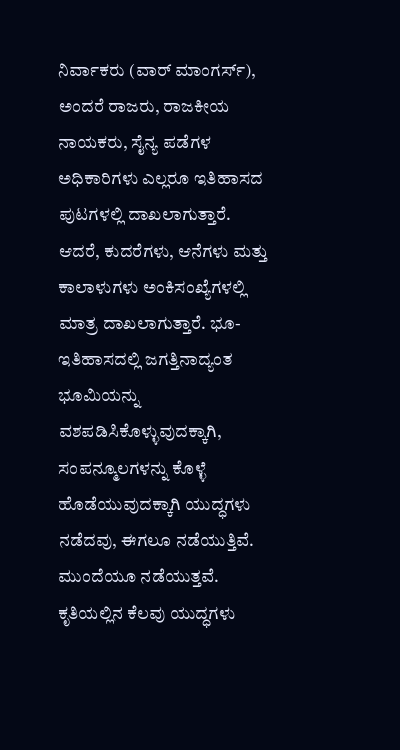ನಿರ್ವಾಕರು (ವಾರ್ ಮಾಂಗರ್ಸ್), ಅಂದರೆ ರಾಜರು, ರಾಜಕೀಯ ನಾಯಕರು, ಸೈನ್ಯ ಪಡೆಗಳ ಅಧಿಕಾರಿಗಳು ಎಲ್ಲರೂ ಇತಿಹಾಸದ ಪುಟಗಳಲ್ಲಿ ದಾಖಲಾಗುತ್ತಾರೆ. ಆದರೆ, ಕುದರೆಗಳು, ಆನೆಗಳು ಮತ್ತು ಕಾಲಾಳುಗಳು ಅಂಕಿಸಂಖ್ಯೆಗಳಲ್ಲಿ ಮಾತ್ರ ದಾಖಲಾಗುತ್ತಾರೆ. ಭೂ- ಇತಿಹಾಸದಲ್ಲಿ ಜಗತ್ತಿನಾದ್ಯಂತ ಭೂಮಿಯನ್ನು ವಶಪಡಿಸಿಕೊಳ್ಳುವುದಕ್ಕಾಗಿ, ಸಂಪನ್ಮೂಲಗಳನ್ನು ಕೊಳ್ಳೆ ಹೊಡೆಯುವುದಕ್ಕಾಗಿ ಯುದ್ಧಗಳು ನಡೆದವು, ಈಗಲೂ ನಡೆಯುತ್ತಿವೆ. ಮುಂದೆಯೂ ನಡೆಯುತ್ತವೆ. ಕೃತಿಯಲ್ಲಿನ ಕೆಲವು ಯುದ್ಧಗಳು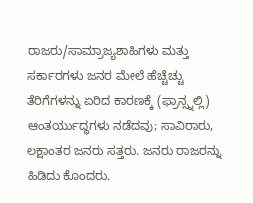ರಾಜರು/ಸಾಮ್ರಾಜ್ಯಶಾಹಿಗಳು ಮತ್ತು ಸರ್ಕಾರಗಳು ಜನರ ಮೇಲೆ ಹೆಚ್ಚೆಚ್ಚು ತೆರಿಗೆಗಳನ್ನು ಏರಿದ ಕಾರಣಕ್ಕೆ (ಫ್ರಾನ್ಸ್ನಲ್ಲಿ) ಆಂತರ್ಯುದ್ಧಗಳು ನಡೆದವು; ಸಾವಿರಾರು, ಲಕ್ಷಾಂತರ ಜನರು ಸತ್ತರು. ಜನರು ರಾಜರನ್ನು ಹಿಡಿದು ಕೊಂದರು.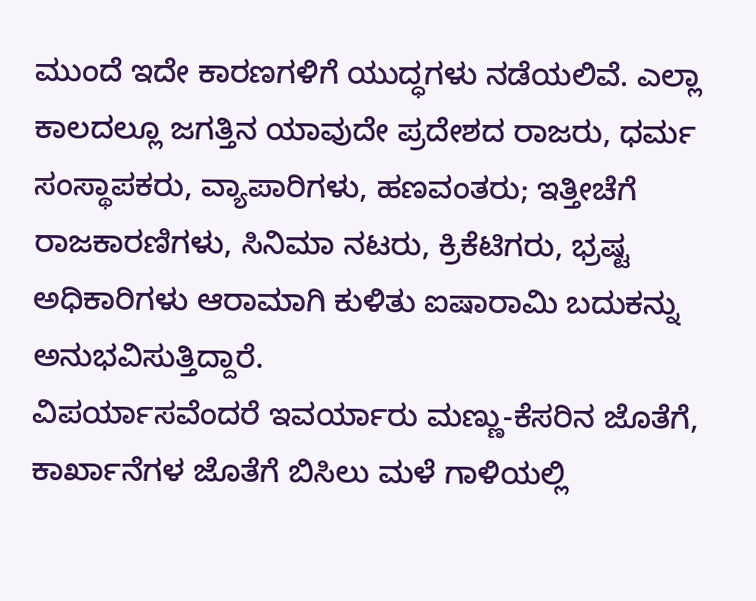ಮುಂದೆ ಇದೇ ಕಾರಣಗಳಿಗೆ ಯುದ್ಧಗಳು ನಡೆಯಲಿವೆ. ಎಲ್ಲಾ ಕಾಲದಲ್ಲೂ ಜಗತ್ತಿನ ಯಾವುದೇ ಪ್ರದೇಶದ ರಾಜರು, ಧರ್ಮ ಸಂಸ್ಥಾಪಕರು, ವ್ಯಾಪಾರಿಗಳು, ಹಣವಂತರು; ಇತ್ತೀಚೆಗೆ ರಾಜಕಾರಣಿಗಳು, ಸಿನಿಮಾ ನಟರು, ಕ್ರಿಕೆಟಿಗರು, ಭ್ರಷ್ಟ ಅಧಿಕಾರಿಗಳು ಆರಾಮಾಗಿ ಕುಳಿತು ಐಷಾರಾಮಿ ಬದುಕನ್ನು ಅನುಭವಿಸುತ್ತಿದ್ದಾರೆ.
ವಿಪರ್ಯಾಸವೆಂದರೆ ಇವರ್ಯಾರು ಮಣ್ಣು-ಕೆಸರಿನ ಜೊತೆಗೆ, ಕಾರ್ಖಾನೆಗಳ ಜೊತೆಗೆ ಬಿಸಿಲು ಮಳೆ ಗಾಳಿಯಲ್ಲಿ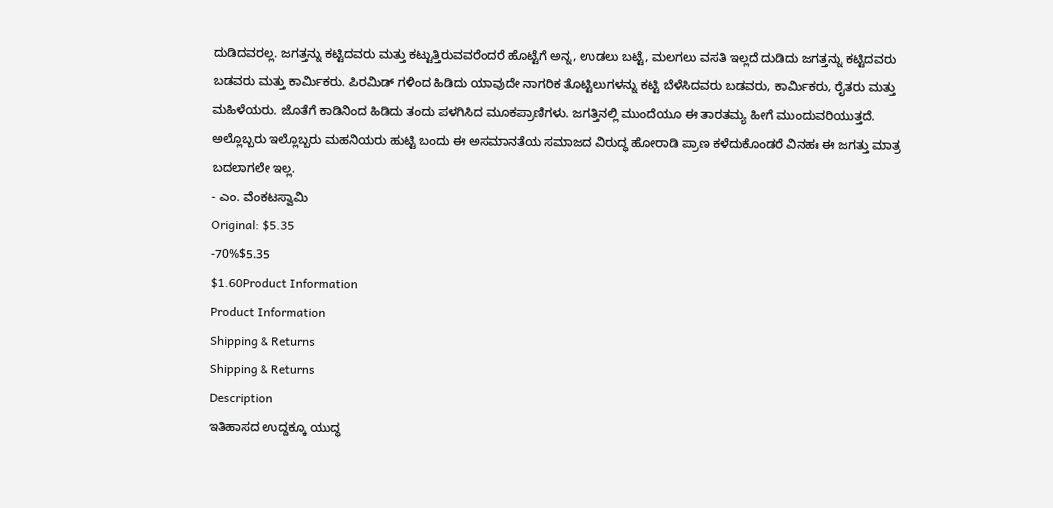ದುಡಿದವರಲ್ಲ. ಜಗತ್ತನ್ನು ಕಟ್ಟಿದವರು ಮತ್ತು ಕಟ್ಟುತ್ತಿರುವವರೆಂದರೆ ಹೊಟ್ಟೆಗೆ ಅನ್ನ, ಉಡಲು ಬಟ್ಟೆ, ಮಲಗಲು ವಸತಿ ಇಲ್ಲದೆ ದುಡಿದು ಜಗತ್ತನ್ನು ಕಟ್ಟಿದವರು ಬಡವರು ಮತ್ತು ಕಾರ್ಮಿಕರು. ಪಿರಮಿಡ್ ಗಳಿಂದ ಹಿಡಿದು ಯಾವುದೇ ನಾಗರಿಕ ತೊಟ್ಟಿಲುಗಳನ್ನು ಕಟ್ಟಿ ಬೆಳೆಸಿದವರು ಬಡವರು, ಕಾರ್ಮಿಕರು, ರೈತರು ಮತ್ತು ಮಹಿಳೆಯರು. ಜೊತೆಗೆ ಕಾಡಿನಿಂದ ಹಿಡಿದು ತಂದು ಪಳಗಿಸಿದ ಮೂಕಪ್ರಾಣಿಗಳು. ಜಗತ್ತಿನಲ್ಲಿ ಮುಂದೆಯೂ ಈ ತಾರತಮ್ಯ ಹೀಗೆ ಮುಂದುವರಿಯುತ್ತದೆ. ಅಲ್ಲೊಬ್ಬರು ಇಲ್ಲೊಬ್ಬರು ಮಹನಿಯರು ಹುಟ್ಟಿ ಬಂದು ಈ ಅಸಮಾನತೆಯ ಸಮಾಜದ ವಿರುದ್ಧ ಹೋರಾಡಿ ಪ್ರಾಣ ಕಳೆದುಕೊಂಡರೆ ವಿನಹಃ ಈ ಜಗತ್ತು ಮಾತ್ರ ಬದಲಾಗಲೇ ಇಲ್ಲ.
- ಎಂ. ವೆಂಕಟಸ್ವಾಮಿ
Original: $5.35
-70%$5.35
$1.60Product Information
Product Information
Shipping & Returns
Shipping & Returns
Description
ಇತಿಹಾಸದ ಉದ್ದಕ್ಕೂ ಯುದ್ಧ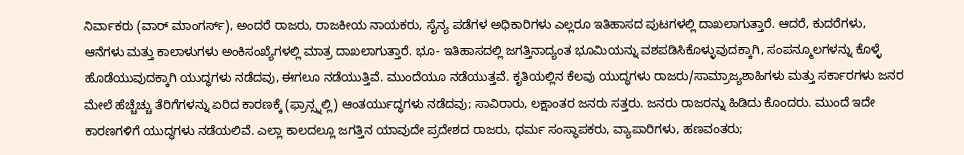ನಿರ್ವಾಕರು (ವಾರ್ ಮಾಂಗರ್ಸ್), ಅಂದರೆ ರಾಜರು, ರಾಜಕೀಯ ನಾಯಕರು, ಸೈನ್ಯ ಪಡೆಗಳ ಅಧಿಕಾರಿಗಳು ಎಲ್ಲರೂ ಇತಿಹಾಸದ ಪುಟಗಳಲ್ಲಿ ದಾಖಲಾಗುತ್ತಾರೆ. ಆದರೆ, ಕುದರೆಗಳು, ಆನೆಗಳು ಮತ್ತು ಕಾಲಾಳುಗಳು ಅಂಕಿಸಂಖ್ಯೆಗಳಲ್ಲಿ ಮಾತ್ರ ದಾಖಲಾಗುತ್ತಾರೆ. ಭೂ- ಇತಿಹಾಸದಲ್ಲಿ ಜಗತ್ತಿನಾದ್ಯಂತ ಭೂಮಿಯನ್ನು ವಶಪಡಿಸಿಕೊಳ್ಳುವುದಕ್ಕಾಗಿ, ಸಂಪನ್ಮೂಲಗಳನ್ನು ಕೊಳ್ಳೆ ಹೊಡೆಯುವುದಕ್ಕಾಗಿ ಯುದ್ಧಗಳು ನಡೆದವು, ಈಗಲೂ ನಡೆಯುತ್ತಿವೆ. ಮುಂದೆಯೂ ನಡೆಯುತ್ತವೆ. ಕೃತಿಯಲ್ಲಿನ ಕೆಲವು ಯುದ್ಧಗಳು ರಾಜರು/ಸಾಮ್ರಾಜ್ಯಶಾಹಿಗಳು ಮತ್ತು ಸರ್ಕಾರಗಳು ಜನರ ಮೇಲೆ ಹೆಚ್ಚೆಚ್ಚು ತೆರಿಗೆಗಳನ್ನು ಏರಿದ ಕಾರಣಕ್ಕೆ (ಫ್ರಾನ್ಸ್ನಲ್ಲಿ) ಆಂತರ್ಯುದ್ಧಗಳು ನಡೆದವು; ಸಾವಿರಾರು, ಲಕ್ಷಾಂತರ ಜನರು ಸತ್ತರು. ಜನರು ರಾಜರನ್ನು ಹಿಡಿದು ಕೊಂದರು. ಮುಂದೆ ಇದೇ ಕಾರಣಗಳಿಗೆ ಯುದ್ಧಗಳು ನಡೆಯಲಿವೆ. ಎಲ್ಲಾ ಕಾಲದಲ್ಲೂ ಜಗತ್ತಿನ ಯಾವುದೇ ಪ್ರದೇಶದ ರಾಜರು, ಧರ್ಮ ಸಂಸ್ಥಾಪಕರು, ವ್ಯಾಪಾರಿಗಳು, ಹಣವಂತರು;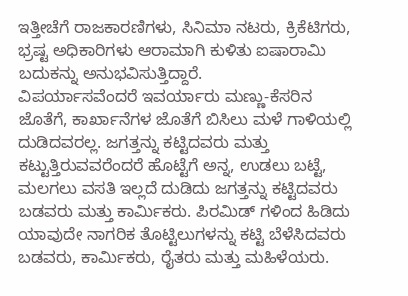ಇತ್ತೀಚೆಗೆ ರಾಜಕಾರಣಿಗಳು, ಸಿನಿಮಾ ನಟರು, ಕ್ರಿಕೆಟಿಗರು, ಭ್ರಷ್ಟ ಅಧಿಕಾರಿಗಳು ಆರಾಮಾಗಿ ಕುಳಿತು ಐಷಾರಾಮಿ ಬದುಕನ್ನು ಅನುಭವಿಸುತ್ತಿದ್ದಾರೆ.
ವಿಪರ್ಯಾಸವೆಂದರೆ ಇವರ್ಯಾರು ಮಣ್ಣು-ಕೆಸರಿನ ಜೊತೆಗೆ, ಕಾರ್ಖಾನೆಗಳ ಜೊತೆಗೆ ಬಿಸಿಲು ಮಳೆ ಗಾಳಿಯಲ್ಲಿ ದುಡಿದವರಲ್ಲ. ಜಗತ್ತನ್ನು ಕಟ್ಟಿದವರು ಮತ್ತು ಕಟ್ಟುತ್ತಿರುವವರೆಂದರೆ ಹೊಟ್ಟೆಗೆ ಅನ್ನ, ಉಡಲು ಬಟ್ಟೆ, ಮಲಗಲು ವಸತಿ ಇಲ್ಲದೆ ದುಡಿದು ಜಗತ್ತನ್ನು ಕಟ್ಟಿದವರು ಬಡವರು ಮತ್ತು ಕಾರ್ಮಿಕರು. ಪಿರಮಿಡ್ ಗಳಿಂದ ಹಿಡಿದು ಯಾವುದೇ ನಾಗರಿಕ ತೊಟ್ಟಿಲುಗಳನ್ನು ಕಟ್ಟಿ ಬೆಳೆಸಿದವರು ಬಡವರು, ಕಾರ್ಮಿಕರು, ರೈತರು ಮತ್ತು ಮಹಿಳೆಯರು.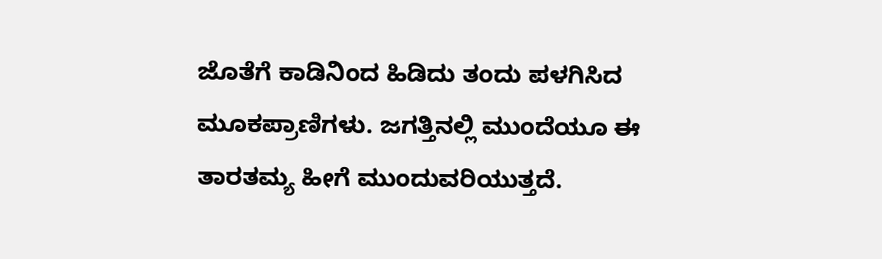ಜೊತೆಗೆ ಕಾಡಿನಿಂದ ಹಿಡಿದು ತಂದು ಪಳಗಿಸಿದ ಮೂಕಪ್ರಾಣಿಗಳು. ಜಗತ್ತಿನಲ್ಲಿ ಮುಂದೆಯೂ ಈ ತಾರತಮ್ಯ ಹೀಗೆ ಮುಂದುವರಿಯುತ್ತದೆ.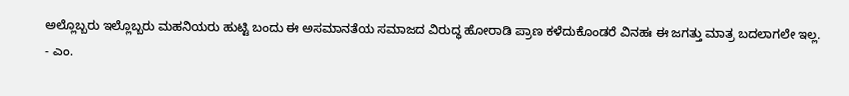ಅಲ್ಲೊಬ್ಬರು ಇಲ್ಲೊಬ್ಬರು ಮಹನಿಯರು ಹುಟ್ಟಿ ಬಂದು ಈ ಅಸಮಾನತೆಯ ಸಮಾಜದ ವಿರುದ್ಧ ಹೋರಾಡಿ ಪ್ರಾಣ ಕಳೆದುಕೊಂಡರೆ ವಿನಹಃ ಈ ಜಗತ್ತು ಮಾತ್ರ ಬದಲಾಗಲೇ ಇಲ್ಲ.
- ಎಂ.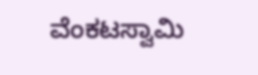ವೆಂಕಟಸ್ವಾಮಿ